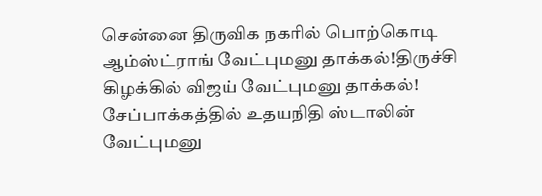சென்னை திருவிக நகரில் பொற்கொடி ஆம்ஸ்ட்ராங் வேட்புமனு தாக்கல்!திருச்சி கிழக்கில் விஜய் வேட்புமனு தாக்கல்! சேப்பாக்கத்தில் உதயநிதி ஸ்டாலின் வேட்புமனு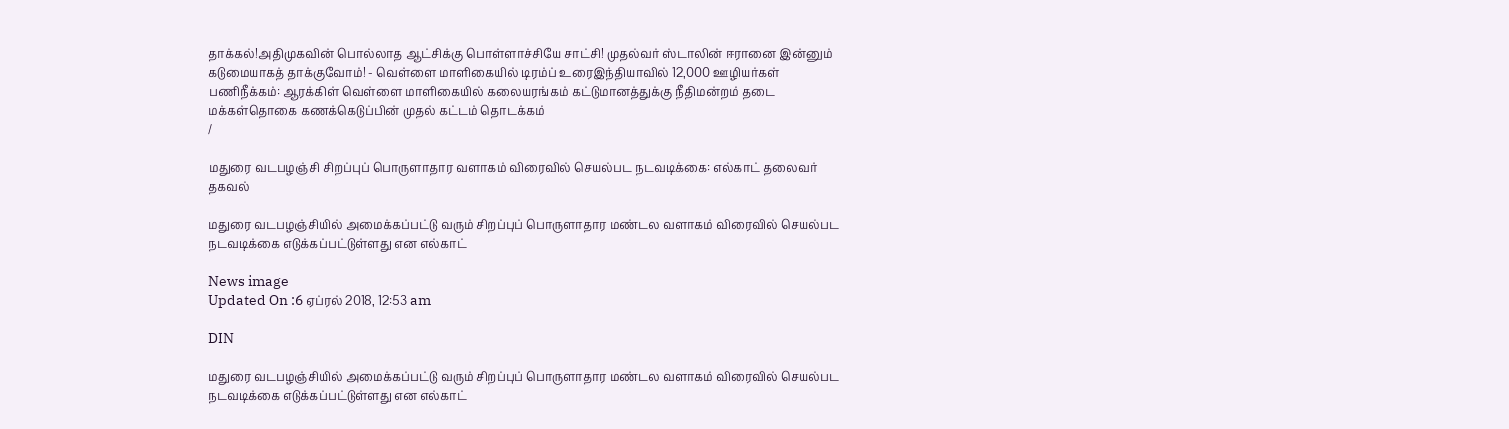தாக்கல்!அதிமுகவின் பொல்லாத ஆட்சிக்கு பொள்ளாச்சியே சாட்சி! முதல்வர் ஸ்டாலின் ஈரானை இன்னும் கடுமையாகத் தாக்குவோம்! - வெள்ளை மாளிகையில் டிரம்ப் உரைஇந்தியாவில் 12,000 ஊழியர்கள் பணிநீக்கம்: ஆரக்கிள் வெள்ளை மாளிகையில் கலையரங்கம் கட்டுமானத்துக்கு நீதிமன்றம் தடை மக்கள்தொகை கணக்கெடுப்பின் முதல் கட்டம் தொடக்கம்
/

மதுரை வடபழஞ்சி சிறப்புப் பொருளாதார வளாகம் விரைவில் செயல்பட நடவடிக்கை: எல்காட் தலைவர் தகவல்

மதுரை வடபழஞ்சியில் அமைக்கப்பட்டு வரும் சிறப்புப் பொருளாதார மண்டல வளாகம் விரைவில் செயல்பட நடவடிக்கை எடுக்கப்பட்டுள்ளது என எல்காட்

News image
Updated On :6 ஏப்ரல் 2018, 12:53 am

DIN

மதுரை வடபழஞ்சியில் அமைக்கப்பட்டு வரும் சிறப்புப் பொருளாதார மண்டல வளாகம் விரைவில் செயல்பட நடவடிக்கை எடுக்கப்பட்டுள்ளது என எல்காட்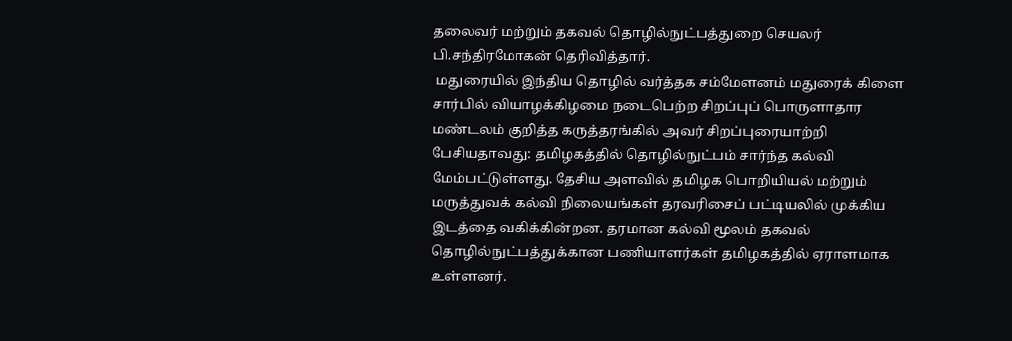தலைவர் மற்றும் தகவல் தொழில்நுட்பத்துறை செயலர் பி.சந்திரமோகன் தெரிவித்தார்.
 மதுரையில் இந்திய தொழில் வர்த்தக சம்மேளனம் மதுரைக் கிளை சார்பில் வியாழக்கிழமை நடைபெற்ற சிறப்புப் பொருளாதார மண்டலம் குறித்த கருத்தரங்கில் அவர் சிறப்புரையாற்றி பேசியதாவது: தமிழகத்தில் தொழில்நுட்பம் சார்ந்த கல்வி மேம்பட்டுள்ளது. தேசிய அளவில் தமிழக பொறியியல் மற்றும் மருத்துவக் கல்வி நிலையங்கள் தரவரிசைப் பட்டியலில் முக்கிய இடத்தை வகிக்கின்றன. தரமான கல்வி மூலம் தகவல் தொழில்நுட்பத்துக்கான பணியாளர்கள் தமிழகத்தில் ஏராளமாக உள்ளனர்.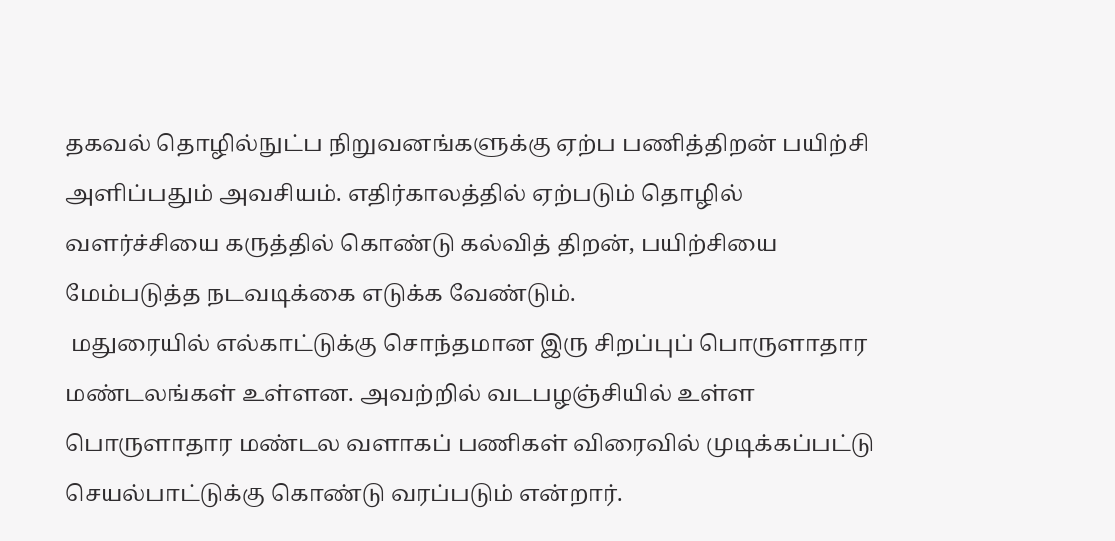தகவல் தொழில்நுட்ப நிறுவனங்களுக்கு ஏற்ப பணித்திறன் பயிற்சி அளிப்பதும் அவசியம். எதிர்காலத்தில் ஏற்படும் தொழில் வளர்ச்சியை கருத்தில் கொண்டு கல்வித் திறன், பயிற்சியை மேம்படுத்த நடவடிக்கை எடுக்க வேண்டும்.
 மதுரையில் எல்காட்டுக்கு சொந்தமான இரு சிறப்புப் பொருளாதார மண்டலங்கள் உள்ளன. அவற்றில் வடபழஞ்சியில் உள்ள பொருளாதார மண்டல வளாகப் பணிகள் விரைவில் முடிக்கப்பட்டு செயல்பாட்டுக்கு கொண்டு வரப்படும் என்றார்.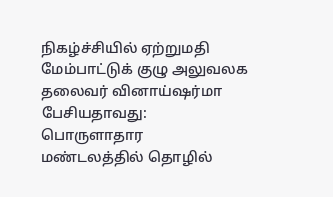நிகழ்ச்சியில் ஏற்றுமதி மேம்பாட்டுக் குழு அலுவலக தலைவர் வினாய்ஷர்மா பேசியதாவது: பொருளாதார மண்டலத்தில் தொழில்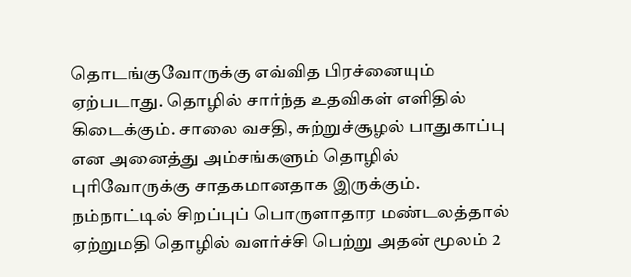தொடங்குவோருக்கு எவ்வித பிரச்னையும் ஏற்படாது. தொழில் சார்ந்த உதவிகள் எளிதில் கிடைக்கும். சாலை வசதி, சுற்றுச்சூழல் பாதுகாப்பு என அனைத்து அம்சங்களும் தொழில் புரிவோருக்கு சாதகமானதாக இருக்கும். நம்நாட்டில் சிறப்புப் பொருளாதார மண்டலத்தால் ஏற்றுமதி தொழில் வளர்ச்சி பெற்று அதன் மூலம் 2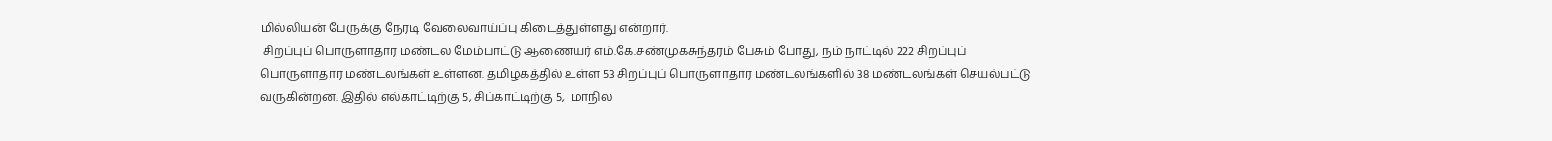மில்லியன் பேருக்கு நேரடி வேலைவாய்ப்பு கிடைத்துள்ளது என்றார்.
 சிறப்புப் பொருளாதார மண்டல மேம்பாட்டு ஆணையர் எம்.கே.சண்முகசுந்தரம் பேசும் போது, நம் நாட்டில் 222 சிறப்புப் பொருளாதார மண்டலங்கள் உள்ளன. தமிழகத்தில் உள்ள 53 சிறப்புப் பொருளாதார மண்டலங்களில் 38 மண்டலங்கள் செயல்பட்டு வருகின்றன. இதில் எல்காட்டிற்கு 5, சிப்காட்டிற்கு 5,  மாநில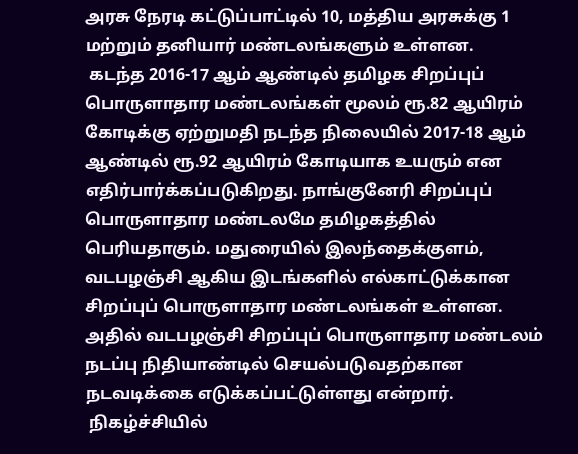அரசு நேரடி கட்டுப்பாட்டில் 10, மத்திய அரசுக்கு 1 மற்றும் தனியார் மண்டலங்களும் உள்ளன.
 கடந்த 2016-17 ஆம் ஆண்டில் தமிழக சிறப்புப் பொருளாதார மண்டலங்கள் மூலம் ரூ.82 ஆயிரம் கோடிக்கு ஏற்றுமதி நடந்த நிலையில் 2017-18 ஆம் ஆண்டில் ரூ.92 ஆயிரம் கோடியாக உயரும் என எதிர்பார்க்கப்படுகிறது. நாங்குனேரி சிறப்புப் பொருளாதார மண்டலமே தமிழகத்தில் பெரியதாகும். மதுரையில் இலந்தைக்குளம், வடபழஞ்சி ஆகிய இடங்களில் எல்காட்டுக்கான சிறப்புப் பொருளாதார மண்டலங்கள் உள்ளன.
அதில் வடபழஞ்சி சிறப்புப் பொருளாதார மண்டலம் நடப்பு நிதியாண்டில் செயல்படுவதற்கான நடவடிக்கை எடுக்கப்பட்டுள்ளது என்றார்.
 நிகழ்ச்சியில்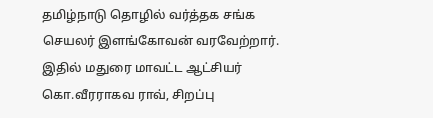தமிழ்நாடு தொழில் வர்த்தக சங்க செயலர் இளங்கோவன் வரவேற்றார். இதில் மதுரை மாவட்ட ஆட்சியர் கொ.வீரராகவ ராவ், சிறப்பு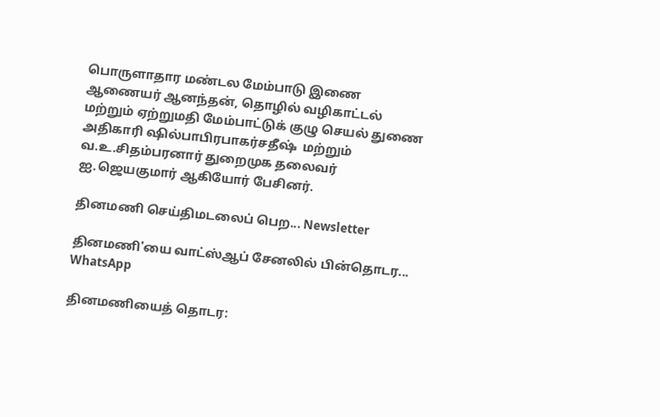பொருளாதார மண்டல மேம்பாடு இணை ஆணையர் ஆனந்தன், தொழில் வழிகாட்டல் மற்றும் ஏற்றுமதி மேம்பாட்டுக் குழு செயல் துணை அதிகாரி ஷில்பாபிரபாகர்சதீஷ்  மற்றும் வ.உ.சிதம்பரனார் துறைமுக தலைவர் ஐ.ஜெயகுமார் ஆகியோர் பேசினர்.

தினமணி செய்திமடலைப் பெற... Newsletter

தினமணி'யை வாட்ஸ்ஆப் சேனலில் பின்தொடர... WhatsApp

தினமணியைத் தொடர: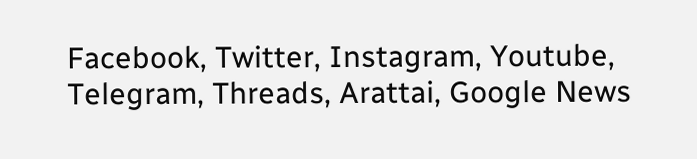Facebook, Twitter, Instagram, Youtube, Telegram, Threads, Arattai, Google News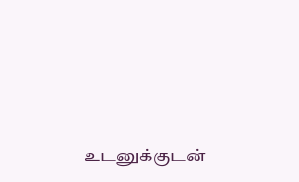உடனுக்குடன்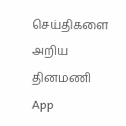செய்திகளை அறிய தினமணி App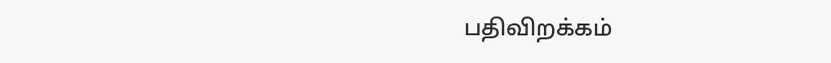பதிவிறக்கம்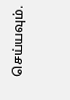செய்யவும்.